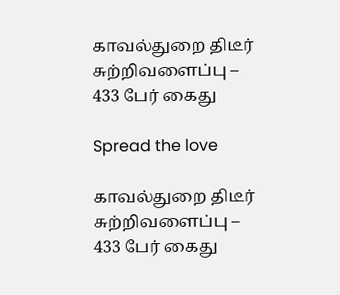காவல்துறை திடீர் சுற்றிவளைப்பு – 433 பேர் கைது

Spread the love

காவல்துறை திடீர் சுற்றிவளைப்பு – 433 பேர் கைது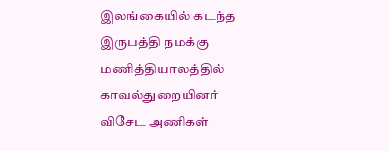இலங்கையில் கடந்த இருபத்தி நமக்கு மணித்தியாலத்தில் காவல்துறையினர் விசேட அணிகள்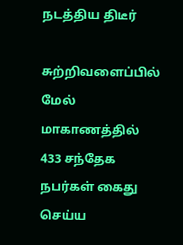நடத்திய திடீர்

சுற்றிவளைப்பில் மேல் மாகாணத்தில் 433 சந்தேக நபர்கள் கைது செய்ய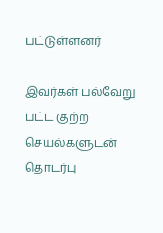பட்டுள்ளனர்

இவர்கள் பல்வேறு பட்ட குற்ற செயல்களுடன் தொடர்பு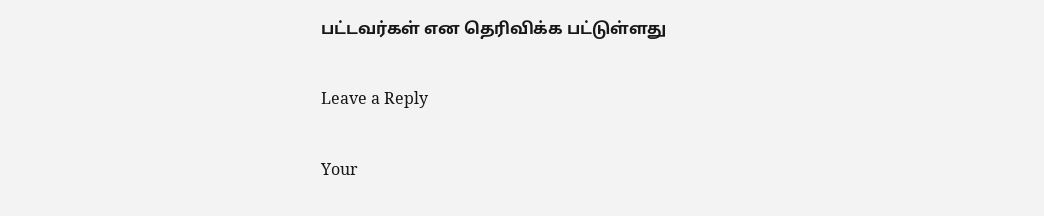பட்டவர்கள் என தெரிவிக்க பட்டுள்ளது

Leave a Reply

Your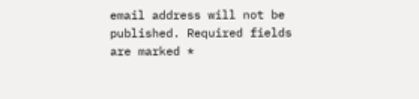email address will not be published. Required fields are marked *